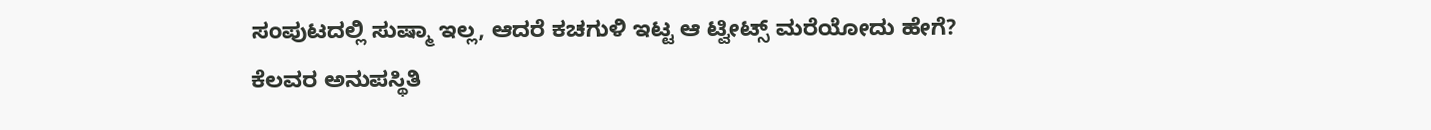ಸಂಪುಟದಲ್ಲಿ ಸುಷ್ಮಾ ಇಲ್ಲ, ಆದರೆ ಕಚಗುಳಿ ಇಟ್ಟ ಆ ಟ್ವೀಟ್ಸ್ ಮರೆಯೋದು ಹೇಗೆ?
ಕೆಲವರ ಅನುಪಸ್ಥಿತಿ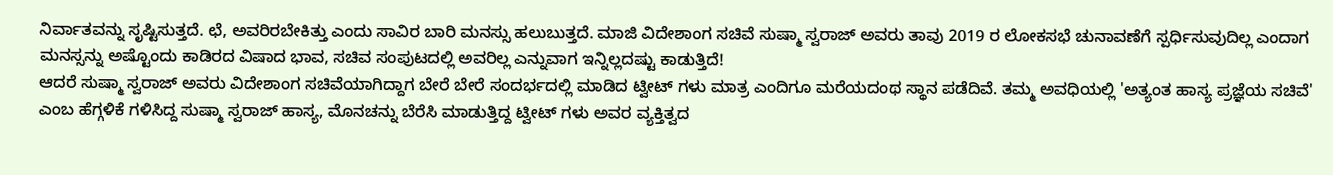ನಿರ್ವಾತವನ್ನು ಸೃಷ್ಟಿಸುತ್ತದೆ. ಛೆ, ಅವರಿರಬೇಕಿತ್ತು ಎಂದು ಸಾವಿರ ಬಾರಿ ಮನಸ್ಸು ಹಲುಬುತ್ತದೆ. ಮಾಜಿ ವಿದೇಶಾಂಗ ಸಚಿವೆ ಸುಷ್ಮಾ ಸ್ವರಾಜ್ ಅವರು ತಾವು 2019 ರ ಲೋಕಸಭೆ ಚುನಾವಣೆಗೆ ಸ್ಪರ್ಧಿಸುವುದಿಲ್ಲ ಎಂದಾಗ ಮನಸ್ಸನ್ನು ಅಷ್ಟೊಂದು ಕಾಡಿರದ ವಿಷಾದ ಭಾವ, ಸಚಿವ ಸಂಪುಟದಲ್ಲಿ ಅವರಿಲ್ಲ ಎನ್ನುವಾಗ ಇನ್ನಿಲ್ಲದಷ್ಟು ಕಾಡುತ್ತಿದೆ!
ಆದರೆ ಸುಷ್ಮಾ ಸ್ವರಾಜ್ ಅವರು ವಿದೇಶಾಂಗ ಸಚಿವೆಯಾಗಿದ್ದಾಗ ಬೇರೆ ಬೇರೆ ಸಂದರ್ಭದಲ್ಲಿ ಮಾಡಿದ ಟ್ವೀಟ್ ಗಳು ಮಾತ್ರ ಎಂದಿಗೂ ಮರೆಯದಂಥ ಸ್ಥಾನ ಪಡೆದಿವೆ. ತಮ್ಮ ಅವಧಿಯಲ್ಲಿ 'ಅತ್ಯಂತ ಹಾಸ್ಯ ಪ್ರಜ್ಞೆಯ ಸಚಿವೆ' ಎಂಬ ಹೆಗ್ಗಳಿಕೆ ಗಳಿಸಿದ್ದ ಸುಷ್ಮಾ ಸ್ವರಾಜ್ ಹಾಸ್ಯ, ಮೊನಚನ್ನು ಬೆರೆಸಿ ಮಾಡುತ್ತಿದ್ದ ಟ್ವೀಟ್ ಗಳು ಅವರ ವ್ಯಕ್ತಿತ್ವದ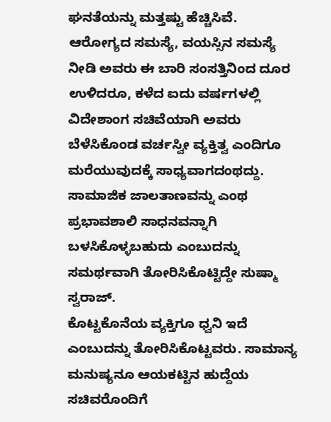ಘನತೆಯನ್ನು ಮತ್ತಷ್ಟು ಹೆಚ್ಚಿಸಿವೆ.
ಆರೋಗ್ಯದ ಸಮಸ್ಯೆ, ವಯಸ್ಸಿನ ಸಮಸ್ಯೆ ನೀಡಿ ಅವರು ಈ ಬಾರಿ ಸಂಸತ್ತಿನಿಂದ ದೂರ ಉಳಿದರೂ, ಕಳೆದ ಐದು ವರ್ಷಗಳಲ್ಲಿ ವಿದೇಶಾಂಗ ಸಚಿವೆಯಾಗಿ ಅವರು ಬೆಳೆಸಿಕೊಂಡ ವರ್ಚಸ್ವೀ ವ್ಯಕ್ತಿತ್ವ ಎಂದಿಗೂ ಮರೆಯುವುದಕ್ಕೆ ಸಾಧ್ಯವಾಗದಂಥದ್ದು. ಸಾಮಾಜಿಕ ಜಾಲತಾಣವನ್ನು ಎಂಥ ಪ್ರಭಾವಶಾಲಿ ಸಾಧನವನ್ನಾಗಿ ಬಳಸಿಕೊಳ್ಳಬಹುದು ಎಂಬುದನ್ನು ಸಮರ್ಥವಾಗಿ ತೋರಿಸಿಕೊಟ್ಟಿದ್ದೇ ಸುಷ್ಮಾ ಸ್ವರಾಜ್.
ಕೊಟ್ಟಕೊನೆಯ ವ್ಯಕ್ತಿಗೂ ಧ್ವನಿ ಇದೆ ಎಂಬುದನ್ನು ತೋರಿಸಿಕೊಟ್ಟವರು. ಸಾಮಾನ್ಯ ಮನುಷ್ಯನೂ ಆಯಕಟ್ಟಿನ ಹುದ್ದೆಯ ಸಚಿವರೊಂದಿಗೆ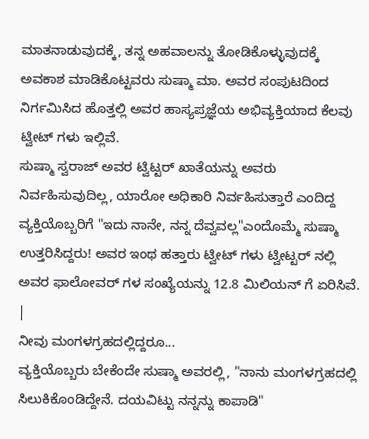ಮಾತನಾಡುವುದಕ್ಕೆ, ತನ್ನ ಅಹವಾಲನ್ನು ತೋಡಿಕೊಳ್ಳುವುದಕ್ಕೆ ಅವಕಾಶ ಮಾಡಿಕೊಟ್ಟವರು ಸುಷ್ಮಾ ಮಾ. ಅವರ ಸಂಪುಟದಿಂದ ನಿರ್ಗಮಿಸಿದ ಹೊತ್ತಲ್ಲಿ ಅವರ ಹಾಸ್ಯಪ್ರಜ್ಞೆಯ ಅಭಿವ್ಯಕ್ತಿಯಾದ ಕೆಲವು ಟ್ವೀಟ್ ಗಳು ಇಲ್ಲಿವೆ.
ಸುಷ್ಮಾ ಸ್ವರಾಜ್ ಅವರ ಟ್ವಿಟ್ಟರ್ ಖಾತೆಯನ್ನು ಅವರು ನಿರ್ವಹಿಸುವುದಿಲ್ಲ, ಯಾರೋ ಅಧಿಕಾರಿ ನಿರ್ವಹಿಸುತ್ತಾರೆ ಎಂದಿದ್ದ ವ್ಯಕ್ತಿಯೊಬ್ಬರಿಗೆ "ಇದು ನಾನೇ, ನನ್ನ ದೆವ್ವವಲ್ಲ"ಎಂದೊಮ್ಮೆ ಸುಷ್ಮಾ ಉತ್ತರಿಸಿದ್ದರು! ಅವರ ಇಂಥ ಹತ್ತಾರು ಟ್ವೀಟ್ ಗಳು ಟ್ವೀಟ್ಟರ್ ನಲ್ಲಿ ಅವರ ಫಾಲೋವರ್ ಗಳ ಸಂಖ್ಯೆಯನ್ನು 12.8 ಮಿಲಿಯನ್ ಗೆ ಏರಿಸಿವೆ.
|
ನೀವು ಮಂಗಳಗ್ರಹದಲ್ಲಿದ್ದರೂ...
ವ್ಯಕ್ತಿಯೊಬ್ಬರು ಬೇಕೆಂದೇ ಸುಷ್ಮಾ ಅವರಲ್ಲಿ, "ನಾನು ಮಂಗಳಗ್ರಹದಲ್ಲಿ ಸಿಲುಕಿಕೊಂಡಿದ್ದೇನೆ. ದಯವಿಟ್ಟು ನನ್ನನ್ನು ಕಾಪಾಡಿ"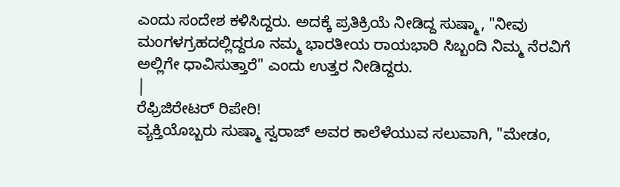ಎಂದು ಸಂದೇಶ ಕಳಿಸಿದ್ದರು. ಅದಕ್ಕೆ ಪ್ರತಿಕ್ರಿಯೆ ನೀಡಿದ್ದ ಸುಷ್ಮಾ, "ನೀವು ಮಂಗಳಗ್ರಹದಲ್ಲಿದ್ದರೂ ನಮ್ಮ ಭಾರತೀಯ ರಾಯಭಾರಿ ಸಿಬ್ಬಂದಿ ನಿಮ್ಮ ನೆರವಿಗೆ ಅಲ್ಲಿಗೇ ಧಾವಿಸುತ್ತಾರೆ" ಎಂದು ಉತ್ತರ ನೀಡಿದ್ದರು.
|
ರೆಫ್ರಿಜಿರೇಟರ್ ರಿಪೇರಿ!
ವ್ಯಕ್ತಿಯೊಬ್ಬರು ಸುಷ್ಮಾ ಸ್ವರಾಜ್ ಅವರ ಕಾಲೆಳೆಯುವ ಸಲುವಾಗಿ, "ಮೇಡಂ,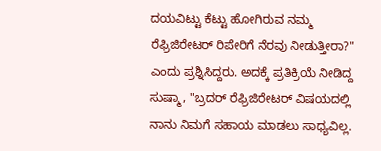ದಯವಿಟ್ಟು ಕೆಟ್ಟು ಹೋಗಿರುವ ನಮ್ಮ ರೆಫ್ರಿಜಿರೇಟರ್ ರಿಪೇರಿಗೆ ನೆರವು ನೀಡುತ್ತೀರಾ?" ಎಂದು ಪ್ರಶ್ನಿಸಿದ್ದರು. ಅದಕ್ಕೆ ಪ್ರತಿಕ್ರಿಯೆ ನೀಡಿದ್ದ ಸುಷ್ಮಾ, "ಬ್ರದರ್ ರೆಫ್ರಿಜಿರೇಟರ್ ವಿಷಯದಲ್ಲಿ ನಾನು ನಿಮಗೆ ಸಹಾಯ ಮಾಡಲು ಸಾಧ್ಯವಿಲ್ಲ.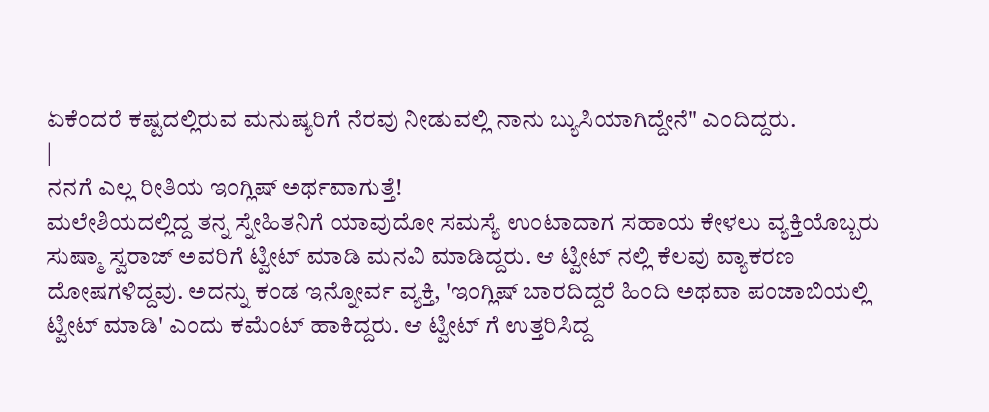ಏಕೆಂದರೆ ಕಷ್ಟದಲ್ಲಿರುವ ಮನುಷ್ಯರಿಗೆ ನೆರವು ನೀಡುವಲ್ಲಿ ನಾನು ಬ್ಯುಸಿಯಾಗಿದ್ದೇನೆ" ಎಂದಿದ್ದರು.
|
ನನಗೆ ಎಲ್ಲ ರೀತಿಯ ಇಂಗ್ಲಿಷ್ ಅರ್ಥವಾಗುತ್ತೆ!
ಮಲೇಶಿಯದಲ್ಲಿದ್ದ ತನ್ನ ಸ್ನೇಹಿತನಿಗೆ ಯಾವುದೋ ಸಮಸ್ಯೆ ಉಂಟಾದಾಗ ಸಹಾಯ ಕೇಳಲು ವ್ಯಕ್ತಿಯೊಬ್ಬರು ಸುಷ್ಮಾ ಸ್ವರಾಜ್ ಅವರಿಗೆ ಟ್ವೀಟ್ ಮಾಡಿ ಮನವಿ ಮಾಡಿದ್ದರು. ಆ ಟ್ವೀಟ್ ನಲ್ಲಿ ಕೆಲವು ವ್ಯಾಕರಣ ದೋಷಗಳಿದ್ದವು. ಅದನ್ನು ಕಂಡ ಇನ್ನೋರ್ವ ವ್ಯಕ್ತಿ, 'ಇಂಗ್ಲಿಷ್ ಬಾರದಿದ್ದರೆ ಹಿಂದಿ ಅಥವಾ ಪಂಜಾಬಿಯಲ್ಲಿ ಟ್ವೀಟ್ ಮಾಡಿ' ಎಂದು ಕಮೆಂಟ್ ಹಾಕಿದ್ದರು. ಆ ಟ್ವೀಟ್ ಗೆ ಉತ್ತರಿಸಿದ್ದ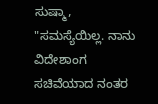ಸುಷ್ಮಾ, "ಸಮಸ್ಯೆಯಿಲ್ಲ. ನಾನು ವಿದೇಶಾಂಗ ಸಚಿವೆಯಾದ ನಂತರ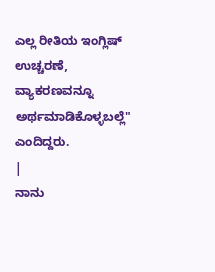ಎಲ್ಲ ರೀತಿಯ ಇಂಗ್ಲಿಷ್ ಉಚ್ಚರಣೆ, ವ್ಯಾಕರಣವನ್ನೂ ಅರ್ಥಮಾಡಿಕೊಳ್ಳಬಲ್ಲೆ" ಎಂದಿದ್ದರು.
|
ನಾನು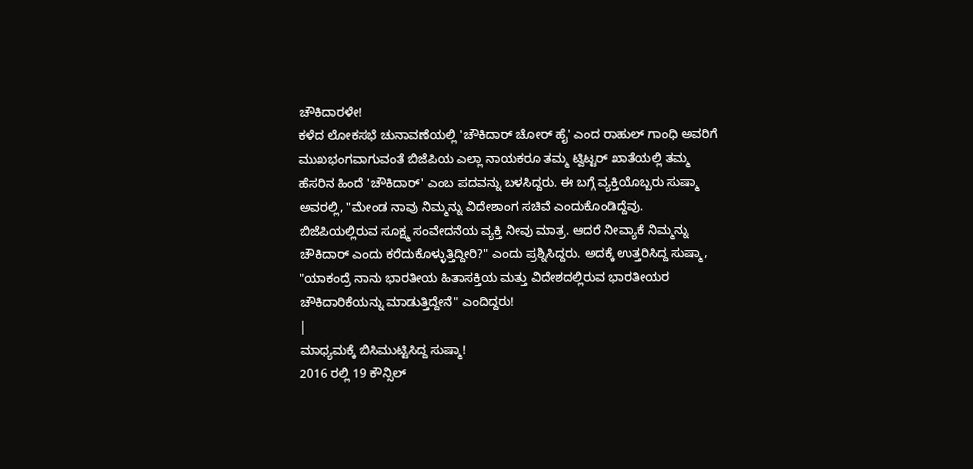ಚೌಕಿದಾರಳೇ!
ಕಳೆದ ಲೋಕಸಭೆ ಚುನಾವಣೆಯಲ್ಲಿ 'ಚೌಕಿದಾರ್ ಚೋರ್ ಹೈ' ಎಂದ ರಾಹುಲ್ ಗಾಂಧಿ ಅವರಿಗೆ ಮುಖಭಂಗವಾಗುವಂತೆ ಬಿಜೆಪಿಯ ಎಲ್ಲಾ ನಾಯಕರೂ ತಮ್ಮ ಟ್ವಿಟ್ಟರ್ ಖಾತೆಯಲ್ಲಿ ತಮ್ಮ ಹೆಸರಿನ ಹಿಂದೆ 'ಚೌಕಿದಾರ್' ಎಂಬ ಪದವನ್ನು ಬಳಸಿದ್ದರು. ಈ ಬಗ್ಗೆ ವ್ಯಕ್ತಿಯೊಬ್ಬರು ಸುಷ್ಮಾ ಅವರಲ್ಲಿ, "ಮೇಂಡ ನಾವು ನಿಮ್ಮನ್ನು ವಿದೇಶಾಂಗ ಸಚಿವೆ ಎಂದುಕೊಂಡಿದ್ದೆವು. ಬಿಜೆಪಿಯಲ್ಲಿರುವ ಸೂಕ್ಷ್ಮ ಸಂವೇದನೆಯ ವ್ಯಕ್ತಿ ನೀವು ಮಾತ್ರ. ಆದರೆ ನೀವ್ಯಾಕೆ ನಿಮ್ಮನ್ನು ಚೌಕಿದಾರ್ ಎಂದು ಕರೆದುಕೊಳ್ಳುತ್ತಿದ್ದೀರಿ?" ಎಂದು ಪ್ರಶ್ನಿಸಿದ್ದರು. ಅದಕ್ಕೆ ಉತ್ತರಿಸಿದ್ದ ಸುಷ್ಮಾ, "ಯಾಕಂದ್ರೆ ನಾನು ಭಾರತೀಯ ಹಿತಾಸಕ್ತಿಯ ಮತ್ತು ವಿದೇಶದಲ್ಲಿರುವ ಭಾರತೀಯರ ಚೌಕಿದಾರಿಕೆಯನ್ನು ಮಾಡುತ್ತಿದ್ದೇನೆ" ಎಂದಿದ್ದರು!
|
ಮಾಧ್ಯಮಕ್ಕೆ ಬಿಸಿಮುಟ್ಟಿಸಿದ್ದ ಸುಷ್ಮಾ!
2016 ರಲ್ಲಿ 19 ಕೌನ್ಸಿಲ್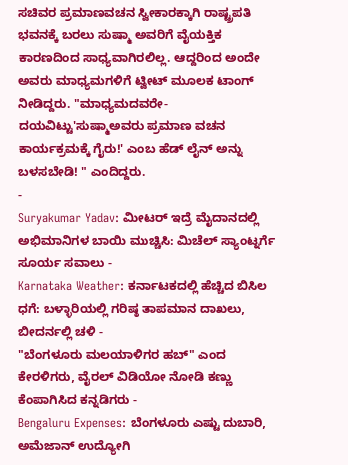ಸಚಿವರ ಪ್ರಮಾಣವಚನ ಸ್ವೀಕಾರಕ್ಕಾಗಿ ರಾಷ್ಟ್ರಪತಿ ಭವನಕ್ಕೆ ಬರಲು ಸುಷ್ಮಾ ಅವರಿಗೆ ವೈಯಕ್ತಿಕ ಕಾರಣದಿಂದ ಸಾಧ್ಯವಾಗಿರಲಿಲ್ಲ. ಆದ್ದರಿಂದ ಅಂದೇ ಅವರು ಮಾಧ್ಯಮಗಳಿಗೆ ಟ್ವೀಟ್ ಮೂಲಕ ಟಾಂಗ್ ನೀಡಿದ್ದರು. "ಮಾಧ್ಯಮದವರೇ-ದಯವಿಟ್ಟು'ಸುಷ್ಮಾಅವರು ಪ್ರಮಾಣ ವಚನ ಕಾರ್ಯಕ್ರಮಕ್ಕೆ ಗೈರು!' ಎಂಬ ಹೆಡ್ ಲೈನ್ ಅನ್ನು ಬಳಸಬೇಡಿ! " ಎಂದಿದ್ದರು.
-
Suryakumar Yadav: ಮೀಟರ್ ಇದ್ರೆ ಮೈದಾನದಲ್ಲಿ ಅಭಿಮಾನಿಗಳ ಬಾಯಿ ಮುಚ್ಚಿಸಿ: ಮಿಚೆಲ್ ಸ್ಯಾಂಟ್ನರ್ಗೆ ಸೂರ್ಯ ಸವಾಲು -
Karnataka Weather: ಕರ್ನಾಟಕದಲ್ಲಿ ಹೆಚ್ಚಿದ ಬಿಸಿಲ ಧಗೆ: ಬಳ್ಳಾರಿಯಲ್ಲಿ ಗರಿಷ್ಠ ತಾಪಮಾನ ದಾಖಲು, ಬೀದರ್ನಲ್ಲಿ ಚಳಿ -
"ಬೆಂಗಳೂರು ಮಲಯಾಳಿಗರ ಹಬ್" ಎಂದ ಕೇರಳಿಗರು, ವೈರಲ್ ವಿಡಿಯೋ ನೋಡಿ ಕಣ್ಣು ಕೆಂಪಾಗಿಸಿದ ಕನ್ನಡಿಗರು -
Bengaluru Expenses: ಬೆಂಗಳೂರು ಎಷ್ಟು ದುಬಾರಿ, ಅಮೆಜಾನ್ ಉದ್ಯೋಗಿ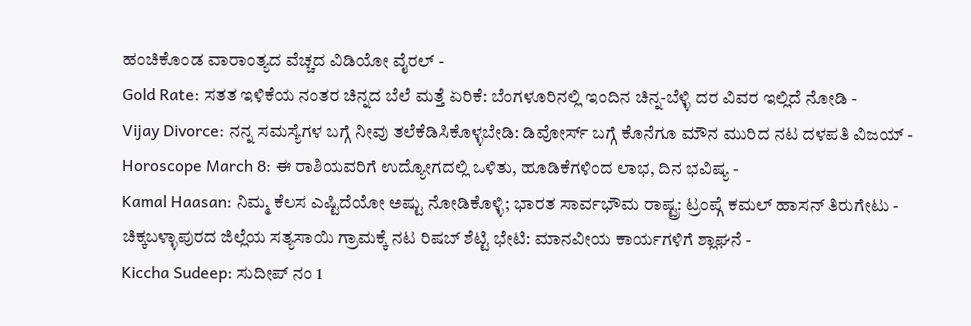ಹಂಚಿಕೊಂಡ ವಾರಾಂತ್ಯದ ವೆಚ್ಚದ ವಿಡಿಯೋ ವೈರಲ್ -
Gold Rate: ಸತತ ಇಳಿಕೆಯ ನಂತರ ಚಿನ್ನದ ಬೆಲೆ ಮತ್ತೆ ಏರಿಕೆ: ಬೆಂಗಳೂರಿನಲ್ಲಿ ಇಂದಿನ ಚಿನ್ನ-ಬೆಳ್ಳಿ ದರ ವಿವರ ಇಲ್ಲಿದೆ ನೋಡಿ -
Vijay Divorce: ನನ್ನ ಸಮಸ್ಯೆಗಳ ಬಗ್ಗೆ ನೀವು ತಲೆಕೆಡಿಸಿಕೊಳ್ಳಬೇಡಿ: ಡಿವೋರ್ಸ್ ಬಗ್ಗೆ ಕೊನೆಗೂ ಮೌನ ಮುರಿದ ನಟ ದಳಪತಿ ವಿಜಯ್ -
Horoscope March 8: ಈ ರಾಶಿಯವರಿಗೆ ಉದ್ಯೋಗದಲ್ಲಿ ಒಳಿತು, ಹೂಡಿಕೆಗಳಿಂದ ಲಾಭ, ದಿನ ಭವಿಷ್ಯ -
Kamal Haasan: ನಿಮ್ಮ ಕೆಲಸ ಎಷ್ಟಿದೆಯೋ ಅಷ್ಟು ನೋಡಿಕೊಳ್ಳಿ; ಭಾರತ ಸಾರ್ವಭೌಮ ರಾಷ್ಟ್ರ: ಟ್ರಂಪ್ಗೆ ಕಮಲ್ ಹಾಸನ್ ತಿರುಗೇಟು -
ಚಿಕ್ಕಬಳ್ಳಾಪುರದ ಜಿಲ್ಲೆಯ ಸತ್ಯಸಾಯಿ ಗ್ರಾಮಕ್ಕೆ ನಟ ರಿಷಬ್ ಶೆಟ್ಟಿ ಭೇಟಿ: ಮಾನವೀಯ ಕಾರ್ಯಗಳಿಗೆ ಶ್ಲಾಘನೆ -
Kiccha Sudeep: ಸುದೀಪ್ ನಂ 1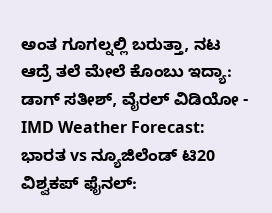ಅಂತ ಗೂಗಲ್ನಲ್ಲಿ ಬರುತ್ತಾ, ನಟ ಆದ್ರೆ ತಲೆ ಮೇಲೆ ಕೊಂಬು ಇದ್ಯಾ: ಡಾಗ್ ಸತೀಶ್, ವೈರಲ್ ವಿಡಿಯೋ -
IMD Weather Forecast: ಭಾರತ vs ನ್ಯೂಜಿಲೆಂಡ್ ಟಿ20 ವಿಶ್ವಕಪ್ ಫೈನಲ್: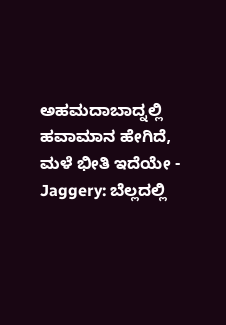ಅಹಮದಾಬಾದ್ನಲ್ಲಿ ಹವಾಮಾನ ಹೇಗಿದೆ, ಮಳೆ ಭೀತಿ ಇದೆಯೇ -
Jaggery: ಬೆಲ್ಲದಲ್ಲಿ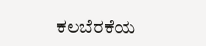ಕಲಬೆರಕೆಯ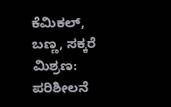ಕೆಮಿಕಲ್, ಬಣ್ಣ, ಸಕ್ಕರೆ ಮಿಶ್ರಣ: ಪರಿಶೀಲನೆ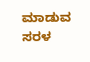ಮಾಡುವ ಸರಳ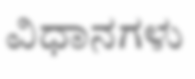ವಿಧಾನಗಳು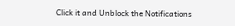Click it and Unblock the Notifications